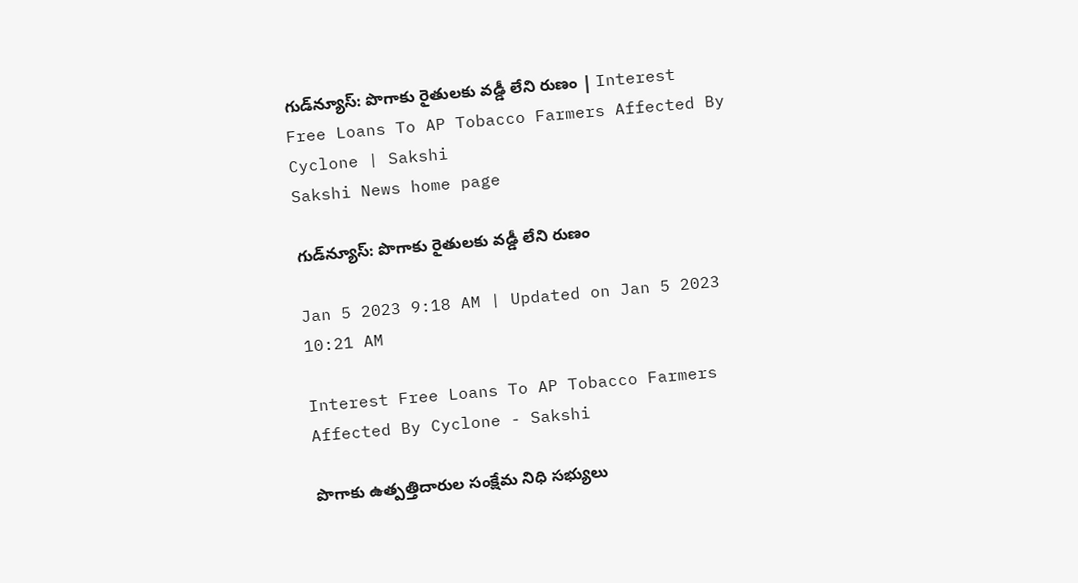గుడ్‌న్యూస్‌: పొగాకు రైతులకు వడ్డీ లేని రుణం | Interest Free Loans To AP Tobacco Farmers Affected By Cyclone | Sakshi
Sakshi News home page

గుడ్‌న్యూస్‌: పొగాకు రైతులకు వడ్డీ లేని రుణం

Jan 5 2023 9:18 AM | Updated on Jan 5 2023 10:21 AM

Interest Free Loans To AP Tobacco Farmers Affected By Cyclone - Sakshi

పొగాకు ఉత్పత్తిదారుల సంక్షేమ నిధి సభ్యులు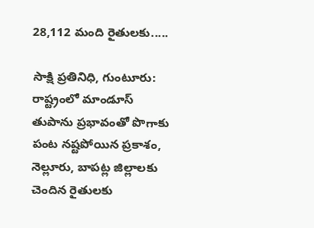28,112 మంది రైతులకు.....

సాక్షి ప్రతినిధి, గుంటూరు: రాష్ట్రంలో మాండూస్‌ తుపాను ప్రభావంతో పొగాకు పంట నష్టపోయిన ప్రకాశం, నెల్లూరు, బాపట్ల జిల్లాలకు చెందిన రైతులకు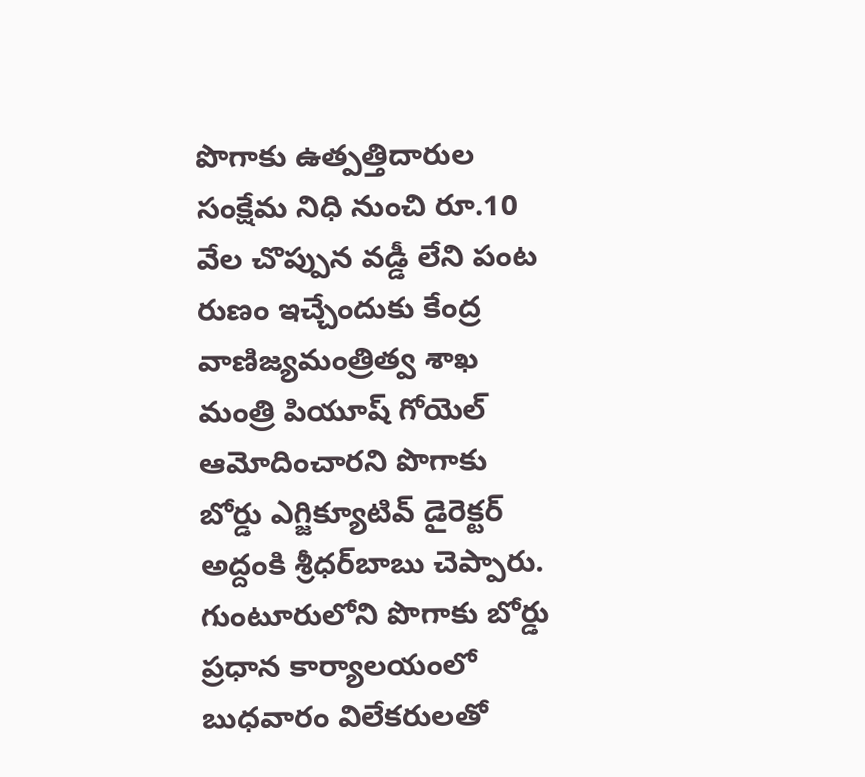పొగాకు ఉత్పత్తిదారుల సంక్షేమ నిధి నుంచి రూ.10 వేల చొప్పున వడ్డీ లేని పంట రుణం ఇచ్చేందుకు కేంద్ర వాణిజ్యమంత్రిత్వ శాఖ మంత్రి పియూష్‌ గోయెల్‌ ఆమోదించారని పొగాకు బోర్డు ఎగ్జిక్యూటివ్‌ డైరెక్టర్‌ అద్దంకి శ్రీధర్‌బాబు చెప్పారు. గుంటూరులోని పొగాకు బోర్డు ప్రధాన కార్యాలయంలో బుధవారం విలేకరులతో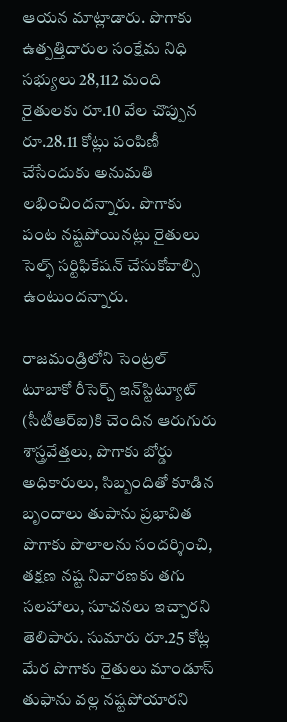ఆయన మాట్లాడారు. పొగాకు ఉత్పత్తిదారుల సంక్షేమ నిధి సభ్యులు 28,112 మంది రైతులకు రూ.10 వేల చొప్పున రూ.28.11 కోట్లు పంపిణీ చేసేందుకు అనుమతి లభించిందన్నారు. పొగాకు పంట నష్టపోయినట్లు రైతులు సెల్ఫ్‌ సర్టిఫికేషన్‌ చేసుకోవాల్సి ఉంటుందన్నారు.

రాజమండ్రిలోని సెంట్రల్‌ టూబాకో రీసెర్చ్‌ ఇన్‌స్టిట్యూట్‌ (సీటీఆర్‌ఐ)కి చెందిన ఆరుగురు శాస్త్రవేత్తలు, పొగాకు బోర్డు అధికారులు, సిబ్బందితో కూడిన బృందాలు తుపాను ప్రభావిత పొగాకు పొలాలను సందర్శించి, తక్షణ నష్ట నివారణకు తగు సలహాలు, సూచనలు ఇచ్చారని తెలిపారు. సుమారు రూ.25 కోట్ల మేర పొగాకు రైతులు మాండూస్‌ తుఫాను వల్ల నష్టపోయారని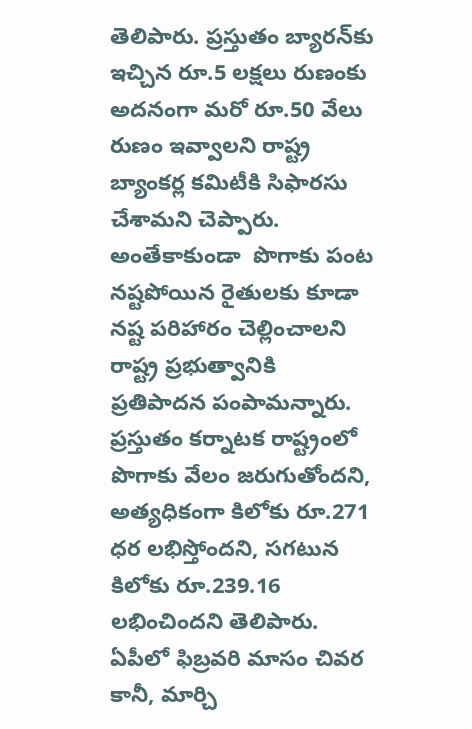తెలిపారు. ప్రస్తుతం బ్యారన్‌కు ఇచ్చిన రూ.5 లక్షలు రుణంకు అదనంగా మరో రూ.50 వేలు రుణం ఇవ్వాలని రాష్ట్ర బ్యాంకర్ల కమిటీకి సిఫారసు చేశామని చెప్పారు. అంతేకాకుండా  పొగాకు పంట నష్టపోయిన రైతులకు కూడా నష్ట పరిహారం చెల్లించాలని రాష్ట్ర ప్రభుత్వానికి ప్రతిపాదన పంపామన్నారు. ప్రస్తుతం కర్నాటక రాష్ట్రంలో పొగాకు వేలం జరుగుతోందని, అత్యధికంగా కిలోకు రూ.271 ధర లభిస్తోందని, సగటున కిలోకు రూ.239.16 లభించిందని తెలిపారు. ఏపీలో ఫిబ్రవరి మాసం చివర కానీ, మార్చి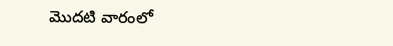మొదటి వారంలో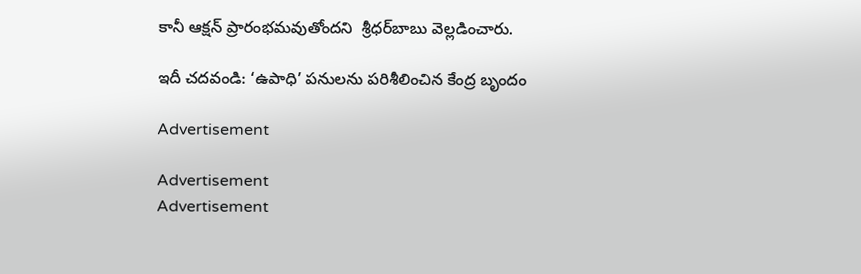కానీ ఆక్షన్‌ ప్రారంభమవుతోందని  శ్రీధర్‌బాబు వెల్లడించారు.

ఇదీ చదవండి: ‘ఉపాధి’ పనులను పరిశీలించిన కేంద్ర బృందం

Advertisement

Advertisement
Advertisement